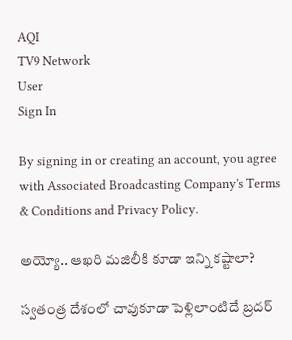AQI
TV9 Network
User
Sign In

By signing in or creating an account, you agree with Associated Broadcasting Company's Terms & Conditions and Privacy Policy.

అయ్యో.. ఆఖరి మజిలీకి కూడా ఇన్ని కష్టాలా?

స్వతంత్ర దేశంలో చావుకూడా పెళ్లిలాంటిదే బ్రదర్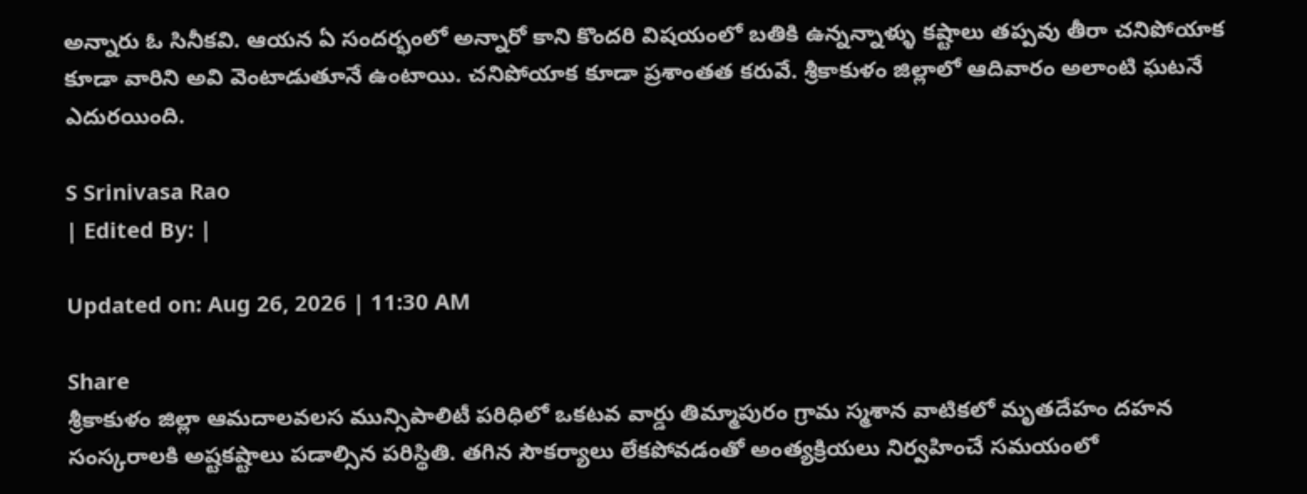అన్నారు ఓ సినీకవి. ఆయన ఏ సందర్భంలో అన్నారో కాని కొందరి విషయంలో బతికి ఉన్నన్నాళ్ళు కష్టాలు తప్పవు తీరా చనిపోయాక కూడా వారిని అవి వెంటాడుతూనే ఉంటాయి. చనిపోయాక కూడా ప్రశాంతత కరువే. శ్రీకాకుళం జిల్లాలో ఆదివారం అలాంటి ఘటనే ఎదురయింది.

S Srinivasa Rao
| Edited By: |

Updated on: Aug 26, 2026 | 11:30 AM

Share
శ్రీకాకుళం జిల్లా ఆమదాలవలస మున్సిపాలిటీ పరిధిలో ఒకటవ వార్డు తిమ్మాపురం గ్రామ స్మశాన వాటికలో మృతదేహం దహన సంస్కరాలకి అష్టకష్టాలు పడాల్సిన పరిస్థితి. తగిన సౌకర్యాలు లేకపోవడంతో అంత్యక్రియలు నిర్వహించే సమయంలో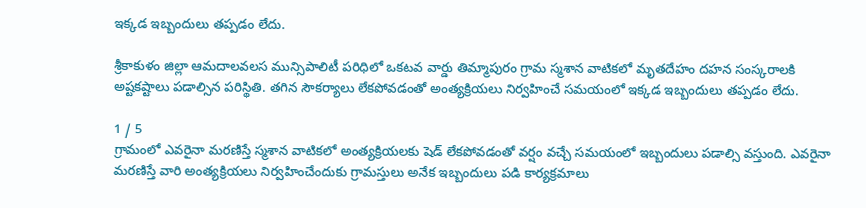ఇక్కడ ఇబ్బందులు తప్పడం లేదు.

శ్రీకాకుళం జిల్లా ఆమదాలవలస మున్సిపాలిటీ పరిధిలో ఒకటవ వార్డు తిమ్మాపురం గ్రామ స్మశాన వాటికలో మృతదేహం దహన సంస్కరాలకి అష్టకష్టాలు పడాల్సిన పరిస్థితి. తగిన సౌకర్యాలు లేకపోవడంతో అంత్యక్రియలు నిర్వహించే సమయంలో ఇక్కడ ఇబ్బందులు తప్పడం లేదు.

1 / 5
గ్రామంలో ఎవరైనా మరణిస్తే స్మశాన వాటికలో అంత్యక్రియలకు షెడ్ లేకపోవడంతో వర్షం వచ్చే సమయంలో ఇబ్బందులు పడాల్సి వస్తుంది. ఎవరైనా మరణిస్తే వారి అంత్యక్రియలు నిర్వహించేందుకు గ్రామస్తులు అనేక ఇబ్బందులు పడి కార్యక్రమాలు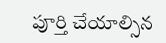పూర్తి చేయాల్సిన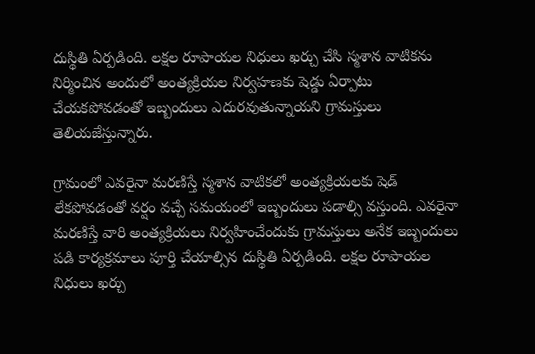దుస్థితి ఏర్పడింది. లక్షల రూపాయల నిధులు ఖర్చు చేసి స్మశాన వాటికను నిర్మించిన అందులో అంత్యక్రియల నిర్వహణకు షెడ్డు ఏర్పాటు చేయకపోవడంతో ఇబ్బందులు ఎదురవుతున్నాయని గ్రామస్తులు తెలియజేస్తున్నారు.

గ్రామంలో ఎవరైనా మరణిస్తే స్మశాన వాటికలో అంత్యక్రియలకు షెడ్ లేకపోవడంతో వర్షం వచ్చే సమయంలో ఇబ్బందులు పడాల్సి వస్తుంది. ఎవరైనా మరణిస్తే వారి అంత్యక్రియలు నిర్వహించేందుకు గ్రామస్తులు అనేక ఇబ్బందులు పడి కార్యక్రమాలు పూర్తి చేయాల్సిన దుస్థితి ఏర్పడింది. లక్షల రూపాయల నిధులు ఖర్చు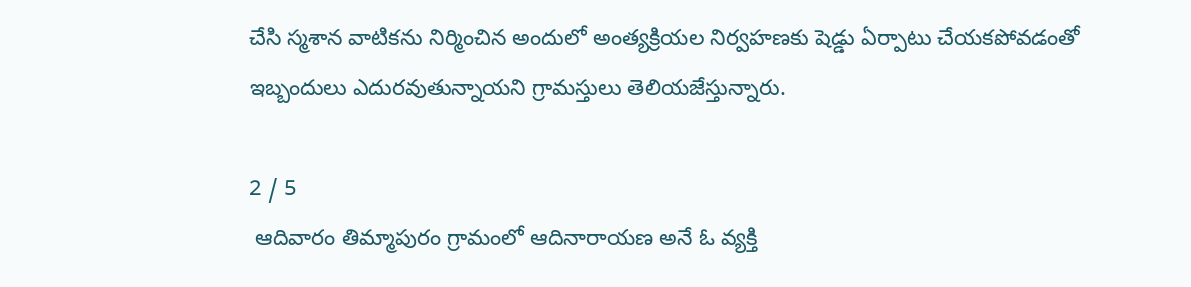చేసి స్మశాన వాటికను నిర్మించిన అందులో అంత్యక్రియల నిర్వహణకు షెడ్డు ఏర్పాటు చేయకపోవడంతో ఇబ్బందులు ఎదురవుతున్నాయని గ్రామస్తులు తెలియజేస్తున్నారు.

2 / 5
 ఆదివారం తిమ్మాపురం గ్రామంలో ఆదినారాయణ అనే ఓ వ్యక్తి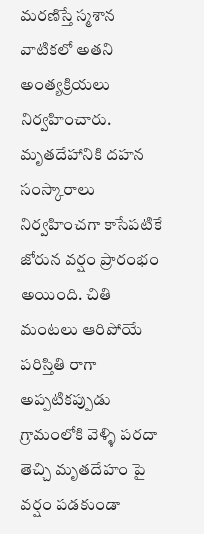మరణిస్తే స్మశాన వాటికలో అతని అంత్యక్రియలు నిర్వహించారు. మృతదేహానికి దహన సంస్కారాలు నిర్వహించగా కాసేపటికే జోరున వర్షం ప్రారంభం అయింది. చితి మంటలు ఆరిపోయే పరిస్తితి రాగా అప్పటికప్పుడు గ్రామంలోకి వెళ్ళి పరదా తెచ్చి మృతదేహం పై వర్షం పడకుండా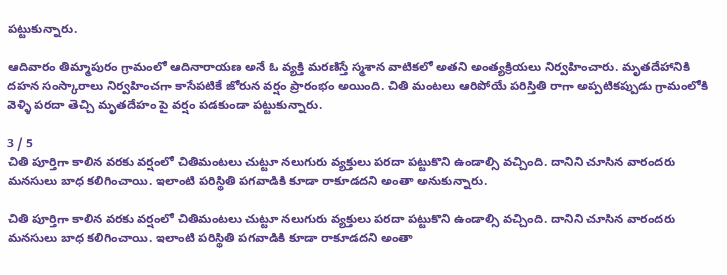పట్టుకున్నారు.

ఆదివారం తిమ్మాపురం గ్రామంలో ఆదినారాయణ అనే ఓ వ్యక్తి మరణిస్తే స్మశాన వాటికలో అతని అంత్యక్రియలు నిర్వహించారు. మృతదేహానికి దహన సంస్కారాలు నిర్వహించగా కాసేపటికే జోరున వర్షం ప్రారంభం అయింది. చితి మంటలు ఆరిపోయే పరిస్తితి రాగా అప్పటికప్పుడు గ్రామంలోకి వెళ్ళి పరదా తెచ్చి మృతదేహం పై వర్షం పడకుండా పట్టుకున్నారు.

3 / 5
చితి పూర్తిగా కాలిన వరకు వర్షంలో చితిమంటలు చుట్టూ నలుగురు వ్యక్తులు పరదా పట్టుకొని ఉండాల్సి వచ్చింది. దానిని చూసిన వారందరు మనసులు బాధ కలిగించాయి. ఇలాంటి పరిస్థితి పగవాడికి కూడా రాకూడదని అంతా అనుకున్నారు.

చితి పూర్తిగా కాలిన వరకు వర్షంలో చితిమంటలు చుట్టూ నలుగురు వ్యక్తులు పరదా పట్టుకొని ఉండాల్సి వచ్చింది. దానిని చూసిన వారందరు మనసులు బాధ కలిగించాయి. ఇలాంటి పరిస్థితి పగవాడికి కూడా రాకూడదని అంతా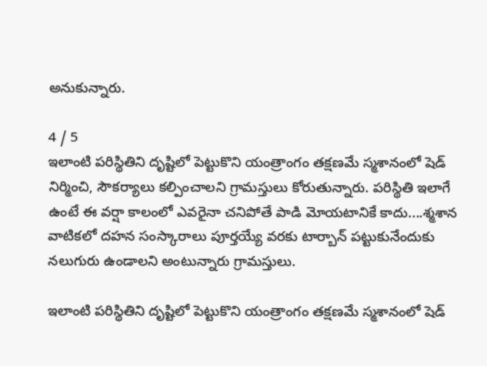అనుకున్నారు.

4 / 5
ఇలాంటి పరిస్థితిని దృష్టిలో పెట్టుకొని యంత్రాంగం తక్షణమే స్మశానంలో షెడ్ నిర్మించి, సౌకర్యాలు కల్పించాలని గ్రామస్తులు కోరుతున్నారు. పరిస్థితి ఇలాగే ఉంటే ఈ వర్షా కాలంలో ఎవరైనా చనిపోతే పాడి మోయటానికే కాదు....శ్మశాన వాటికలో దహన సంస్కారాలు పూర్తయ్యే వరకు టార్బాన్ పట్టుకునేందుకు నలుగురు ఉండాలని అంటున్నారు గ్రామస్తులు.

ఇలాంటి పరిస్థితిని దృష్టిలో పెట్టుకొని యంత్రాంగం తక్షణమే స్మశానంలో షెడ్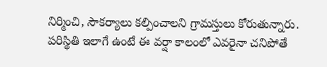నిర్మించి, సౌకర్యాలు కల్పించాలని గ్రామస్తులు కోరుతున్నారు. పరిస్థితి ఇలాగే ఉంటే ఈ వర్షా కాలంలో ఎవరైనా చనిపోతే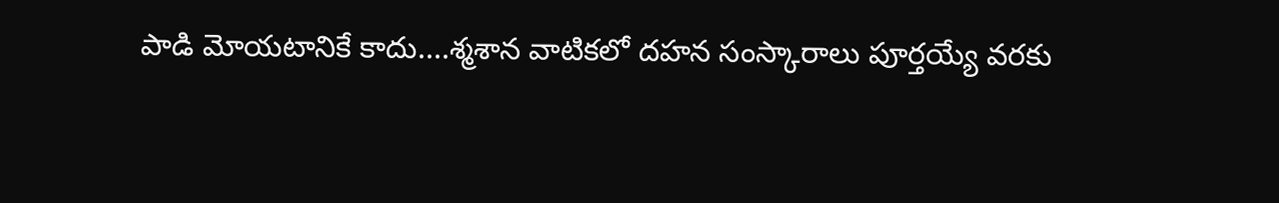పాడి మోయటానికే కాదు....శ్మశాన వాటికలో దహన సంస్కారాలు పూర్తయ్యే వరకు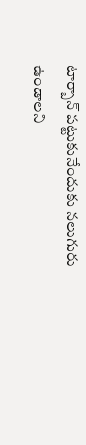టార్బాన్ పట్టుకునేందుకు నలుగురు ఉండాలని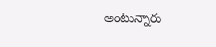అంటున్నారు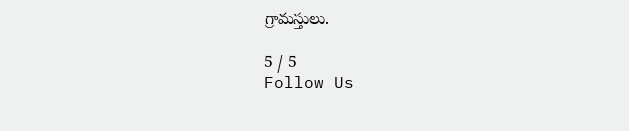గ్రామస్తులు.

5 / 5
Follow Us